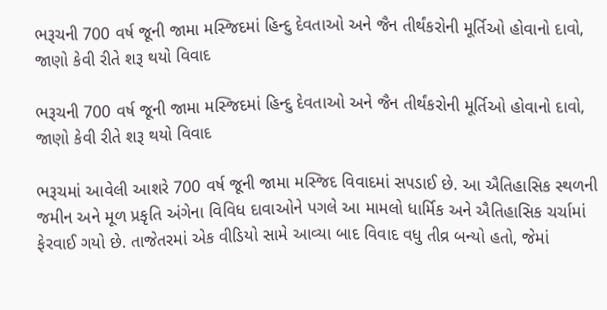ભરૂચની 700 વર્ષ જૂની જામા મસ્જિદમાં હિન્દુ દેવતાઓ અને જૈન તીર્થંકરોની મૂર્તિઓ હોવાનો દાવો, જાણો કેવી રીતે શરૂ થયો વિવાદ

ભરૂચની 700 વર્ષ જૂની જામા મસ્જિદમાં હિન્દુ દેવતાઓ અને જૈન તીર્થંકરોની મૂર્તિઓ હોવાનો દાવો, જાણો કેવી રીતે શરૂ થયો વિવાદ

ભરૂચમાં આવેલી આશરે 700 વર્ષ જૂની જામા મસ્જિદ વિવાદમાં સપડાઈ છે. આ ઐતિહાસિક સ્થળની જમીન અને મૂળ પ્રકૃતિ અંગેના વિવિધ દાવાઓને પગલે આ મામલો ધાર્મિક અને ઐતિહાસિક ચર્ચામાં ફેરવાઈ ગયો છે. તાજેતરમાં એક વીડિયો સામે આવ્યા બાદ વિવાદ વધુ તીવ્ર બન્યો હતો, જેમાં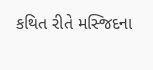કથિત રીતે મસ્જિદના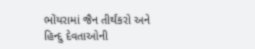ભોંયરામાં જૈન તીર્થંકરો અને હિન્દુ દેવતાઓની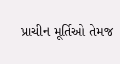પ્રાચીન મૂર્તિઓ તેમજ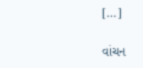[…]

વાંચન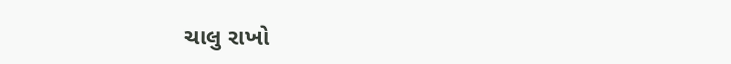ચાલુ રાખો